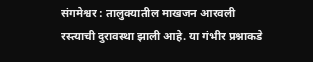संगमेश्वर : तालुक्यातील माखजन आरवली रस्त्याची दुरावस्था झाली आहे. या गंभीर प्रश्नाकडे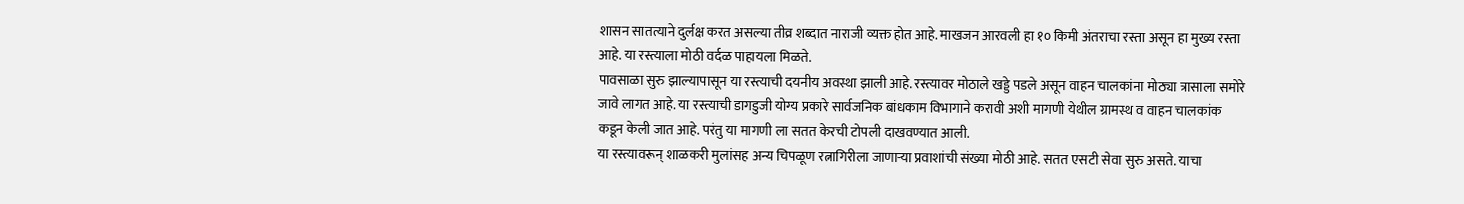शासन सातत्याने दुर्लक्ष करत असल्या तीव्र शब्दात नाराजी व्यक्त होत आहे. माखजन आरवली हा १० किमी अंतराचा रस्ता असून हा मुख्य रस्ता आहे. या रस्त्याला मोठी वर्दळ पाहायला मिळते.
पावसाळा सुरु झाल्यापासून या रस्त्याची दयनीय अवस्था झाली आहे. रस्त्यावर मोठाले खड्डे पडले असून वाहन चालकांना मोठ्या त्रासाला समोरे जावे लागत आहे. या रस्त्याची डागडुजी योग्य प्रकारे सार्वजनिक बांधकाम विभागाने करावी अशी मागणी येथील ग्रामस्थ व वाहन चालकांक कडून केली जात आहे. परंतु या मागणी ला सतत केरची टोपली दाखवण्यात आली.
या रस्त्यावरून् शाळकरी मुलांसह अन्य चिपळूण रत्नागिरीला जाणाऱ्या प्रवाशांची संख्या मोठी आहे. सतत एसटी सेवा सुरु असते. याचा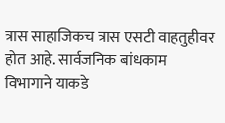त्रास साहाजिकच त्रास एसटी वाहतुहीवर होत आहे. सार्वजनिक बांधकाम विभागाने याकडे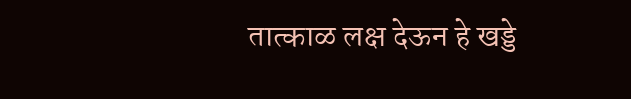तात्काळ लक्ष देऊन हे खड्डे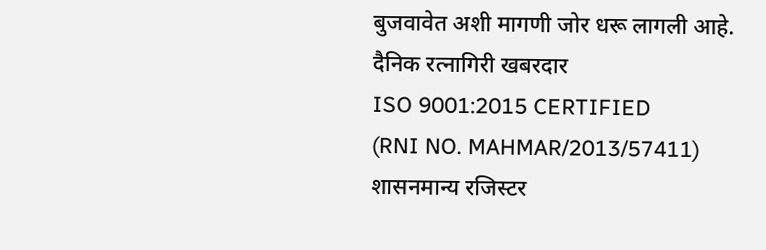बुजवावेत अशी मागणी जोर धरू लागली आहे.
दैनिक रत्नागिरी खबरदार
ISO 9001:2015 CERTIFIED
(RNI NO. MAHMAR/2013/57411)
शासनमान्य रजिस्टर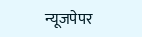न्यूजपेपर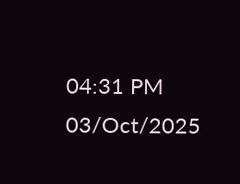04:31 PM 03/Oct/2025